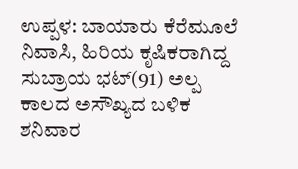ಉಪ್ಪಳ: ಬಾಯಾರು ಕೆರೆಮೂಲೆ ನಿವಾಸಿ, ಹಿರಿಯ ಕೃಷಿಕರಾಗಿದ್ದ ಸುಬ್ರಾಯ ಭಟ್(91) ಅಲ್ಪ ಕಾಲದ ಅಸೌಖ್ಯದ ಬಳಿಕ ಶನಿವಾರ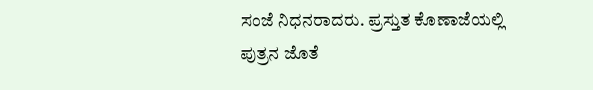ಸಂಜೆ ನಿಧನರಾದರು. ಪ್ರಸ್ತುತ ಕೊಣಾಜೆಯಲ್ಲಿ ಪುತ್ರನ ಜೊತೆ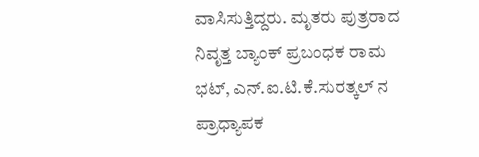ವಾಸಿಸುತ್ತಿದ್ದರು. ಮೃತರು ಪುತ್ರರಾದ ನಿವೃತ್ತ ಬ್ಯಾಂಕ್ ಪ್ರಬಂಧಕ ರಾಮ ಭಟ್, ಎನ್.ಐ.ಟಿ.ಕೆ.ಸುರತ್ಕಲ್ ನ ಪ್ರಾಧ್ಯಾಪಕ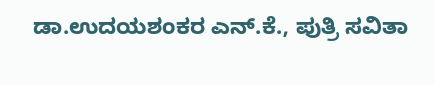ಡಾ.ಉದಯಶಂಕರ ಎನ್.ಕೆ., ಪುತ್ರಿ ಸವಿತಾ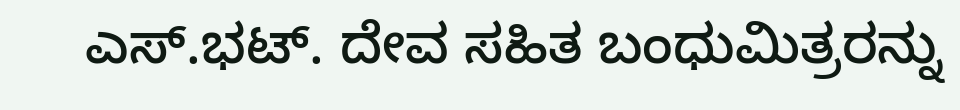ಎಸ್.ಭಟ್. ದೇವ ಸಹಿತ ಬಂಧುಮಿತ್ರರನ್ನು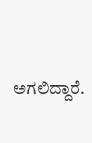ಅಗಲಿದ್ದಾರೆ.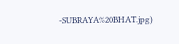-SUBRAYA%20BHAT.jpg)